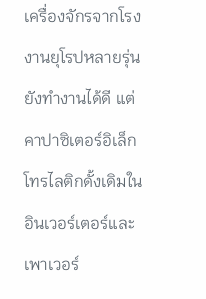เครื่องจักรจากโรงงานยุโรปหลายรุ่นยังทำงานได้ดี แต่คาปาซิเตอร์อิเล็กโทรไลติกดั้งเดิมในอินเวอร์เตอร์และเพาเวอร์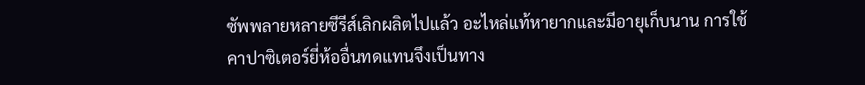ซัพพลายหลายซีรีส์เลิกผลิตไปแล้ว อะไหล่แท้หายากและมีอายุเก็บนาน การใช้คาปาซิเตอร์ยี่ห้ออื่นทดแทนจึงเป็นทาง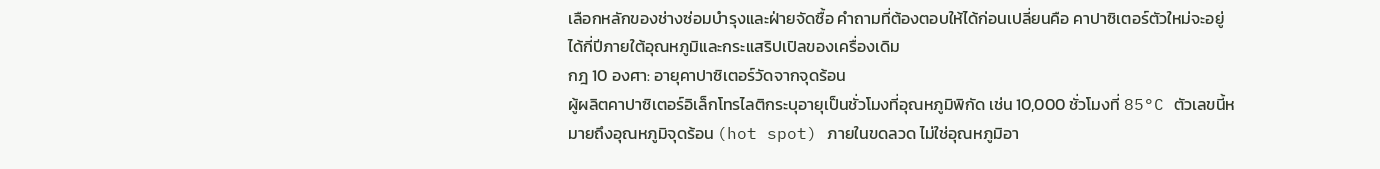เลือกหลักของช่างซ่อมบำรุงและฝ่ายจัดซื้อ คำถามที่ต้องตอบให้ได้ก่อนเปลี่ยนคือ คาปาซิเตอร์ตัวใหม่จะอยู่ได้กี่ปีภายใต้อุณหภูมิและกระแสริปเปิลของเครื่องเดิม
กฎ 10 องศา: อายุคาปาซิเตอร์วัดจากจุดร้อน
ผู้ผลิตคาปาซิเตอร์อิเล็กโทรไลติกระบุอายุเป็นชั่วโมงที่อุณหภูมิพิกัด เช่น 10,000 ชั่วโมงที่ 85°C ตัวเลขนี้หมายถึงอุณหภูมิจุดร้อน (hot spot) ภายในขดลวด ไม่ใช่อุณหภูมิอา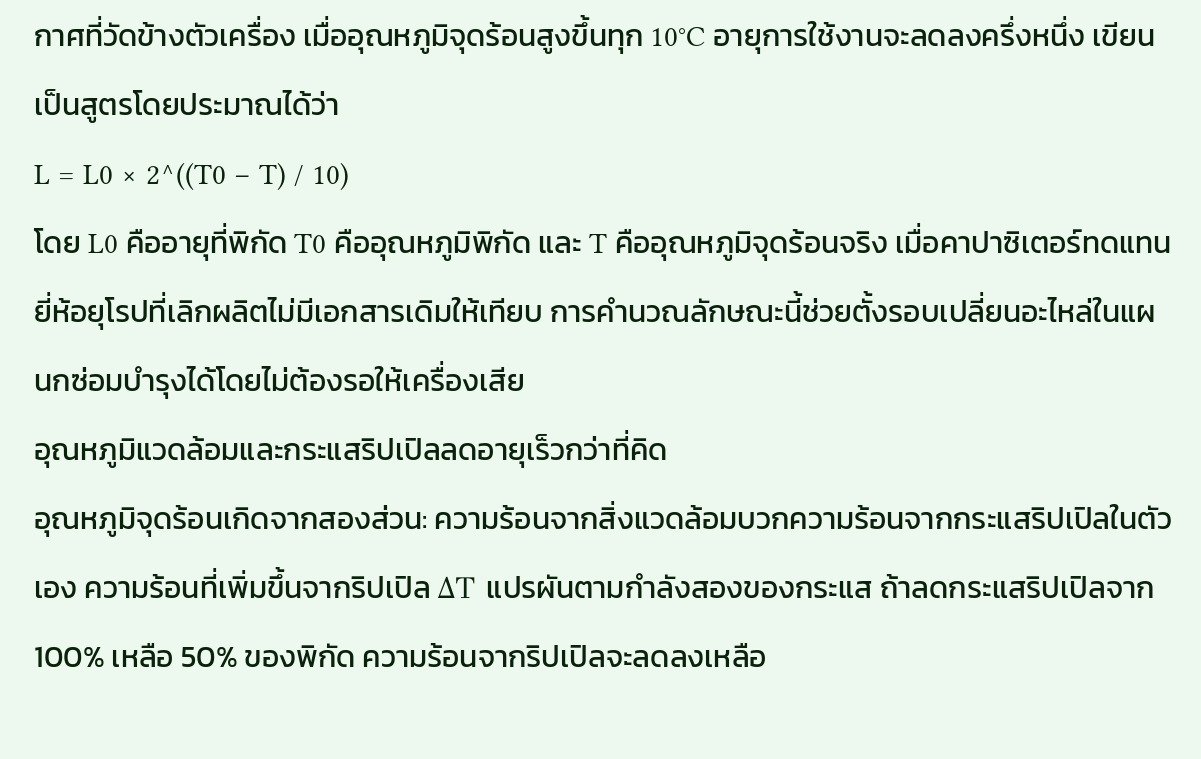กาศที่วัดข้างตัวเครื่อง เมื่ออุณหภูมิจุดร้อนสูงขึ้นทุก 10°C อายุการใช้งานจะลดลงครึ่งหนึ่ง เขียนเป็นสูตรโดยประมาณได้ว่า
L = L0 × 2^((T0 − T) / 10)
โดย L0 คืออายุที่พิกัด T0 คืออุณหภูมิพิกัด และ T คืออุณหภูมิจุดร้อนจริง เมื่อคาปาซิเตอร์ทดแทนยี่ห้อยุโรปที่เลิกผลิตไม่มีเอกสารเดิมให้เทียบ การคำนวณลักษณะนี้ช่วยตั้งรอบเปลี่ยนอะไหล่ในแผนกซ่อมบำรุงได้โดยไม่ต้องรอให้เครื่องเสีย
อุณหภูมิแวดล้อมและกระแสริปเปิลลดอายุเร็วกว่าที่คิด
อุณหภูมิจุดร้อนเกิดจากสองส่วน: ความร้อนจากสิ่งแวดล้อมบวกความร้อนจากกระแสริปเปิลในตัวเอง ความร้อนที่เพิ่มขึ้นจากริปเปิล ΔT แปรผันตามกำลังสองของกระแส ถ้าลดกระแสริปเปิลจาก 100% เหลือ 50% ของพิกัด ความร้อนจากริปเปิลจะลดลงเหลือ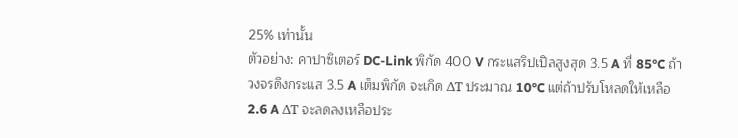25% เท่านั้น
ตัวอย่าง: คาปาซิเตอร์ DC-Link พิกัด 400 V กระแสริปเปิลสูงสุด 3.5 A ที่ 85°C ถ้าวงจรดึงกระแส 3.5 A เต็มพิกัด จะเกิด ΔT ประมาณ 10°C แต่ถ้าปรับโหลดให้เหลือ 2.6 A ΔT จะลดลงเหลือประ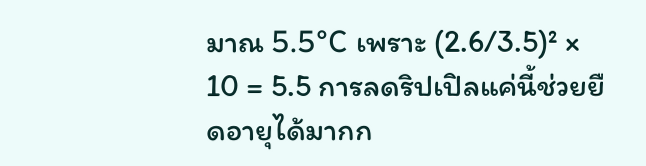มาณ 5.5°C เพราะ (2.6/3.5)² × 10 = 5.5 การลดริปเปิลแค่นี้ช่วยยืดอายุได้มากก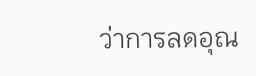ว่าการลดอุณ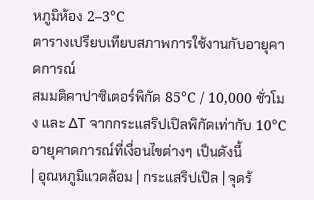หภูมิห้อง 2–3°C
ตารางเปรียบเทียบสภาพการใช้งานกับอายุคาดการณ์
สมมติคาปาซิเตอร์พิกัด 85°C / 10,000 ชั่วโมง และ ΔT จากกระแสริปเปิลพิกัดเท่ากับ 10°C อายุคาดการณ์ที่เงื่อนไขต่างๆ เป็นดังนี้
| อุณหภูมิแวดล้อม | กระแสริปเปิล | จุดร้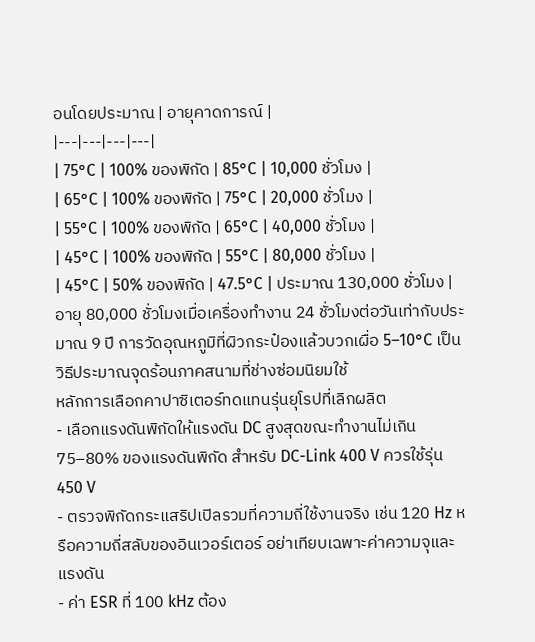อนโดยประมาณ | อายุคาดการณ์ |
|---|---|---|---|
| 75°C | 100% ของพิกัด | 85°C | 10,000 ชั่วโมง |
| 65°C | 100% ของพิกัด | 75°C | 20,000 ชั่วโมง |
| 55°C | 100% ของพิกัด | 65°C | 40,000 ชั่วโมง |
| 45°C | 100% ของพิกัด | 55°C | 80,000 ชั่วโมง |
| 45°C | 50% ของพิกัด | 47.5°C | ประมาณ 130,000 ชั่วโมง |
อายุ 80,000 ชั่วโมงเมื่อเครื่องทำงาน 24 ชั่วโมงต่อวันเท่ากับประมาณ 9 ปี การวัดอุณหภูมิที่ผิวกระป๋องแล้วบวกเผื่อ 5–10°C เป็นวิธีประมาณจุดร้อนภาคสนามที่ช่างซ่อมนิยมใช้
หลักการเลือกคาปาซิเตอร์ทดแทนรุ่นยุโรปที่เลิกผลิต
- เลือกแรงดันพิกัดให้แรงดัน DC สูงสุดขณะทำงานไม่เกิน 75–80% ของแรงดันพิกัด สำหรับ DC-Link 400 V ควรใช้รุ่น 450 V
- ตรวจพิกัดกระแสริปเปิลรวมที่ความถี่ใช้งานจริง เช่น 120 Hz หรือความถี่สลับของอินเวอร์เตอร์ อย่าเทียบเฉพาะค่าความจุและแรงดัน
- ค่า ESR ที่ 100 kHz ต้อง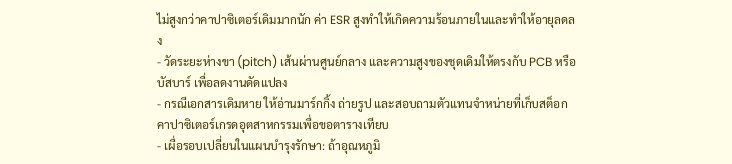ไม่สูงกว่าคาปาซิเตอร์เดิมมากนัก ค่า ESR สูงทำให้เกิดความร้อนภายในและทำให้อายุลดลง
- วัดระยะห่างขา (pitch) เส้นผ่านศูนย์กลาง และความสูงของชุดเดิมให้ตรงกับ PCB หรือบัสบาร์ เพื่อลดงานดัดแปลง
- กรณีเอกสารเดิมหาย ให้อ่านมาร์กกิ้ง ถ่ายรูป และสอบถามตัวแทนจำหน่ายที่เก็บสต็อกคาปาซิเตอร์เกรดอุตสาหกรรมเพื่อขอตารางเทียบ
- เผื่อรอบเปลี่ยนในแผนบำรุงรักษา: ถ้าอุณหภูมิ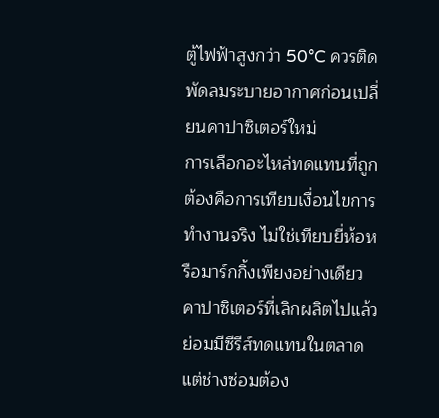ตู้ไฟฟ้าสูงกว่า 50°C ควรติดพัดลมระบายอากาศก่อนเปลี่ยนคาปาซิเตอร์ใหม่
การเลือกอะไหล่ทดแทนที่ถูกต้องคือการเทียบเงื่อนไขการทำงานจริง ไม่ใช่เทียบยี่ห้อหรือมาร์กกิ้งเพียงอย่างเดียว คาปาซิเตอร์ที่เลิกผลิตไปแล้วย่อมมีซีรีส์ทดแทนในตลาด แต่ช่างซ่อมต้อง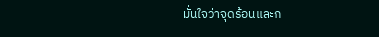มั่นใจว่าจุดร้อนและก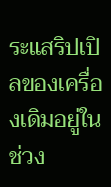ระแสริปเปิลของเครื่องเดิมอยู่ในช่วง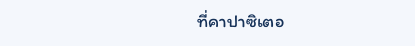ที่คาปาซิเตอ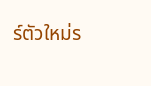ร์ตัวใหม่ร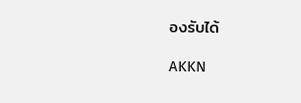องรับได้

AKKN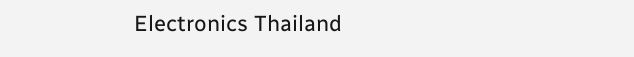Electronics Thailand